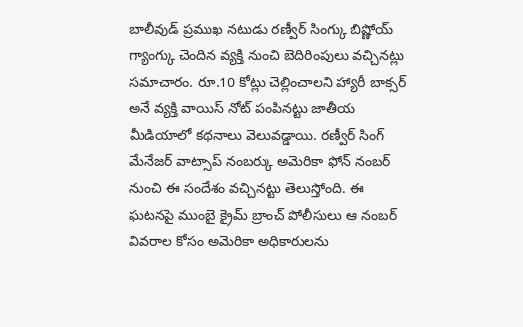బాలీవుడ్ ప్రముఖ నటుడు రణ్వీర్ సింగ్కు బిష్ణోయ్ గ్యాంగ్కు చెందిన వ్యక్తి నుంచి బెదిరింపులు వచ్చినట్లు సమాచారం. రూ.10 కోట్లు చెల్లించాలని హ్యారీ బాక్సర్ అనే వ్యక్తి వాయిస్ నోట్ పంపినట్టు జాతీయ మీడియాలో కథనాలు వెలువడ్డాయి. రణ్వీర్ సింగ్ మేనేజర్ వాట్సాప్ నంబర్కు అమెరికా ఫోన్ నంబర్ నుంచి ఈ సందేశం వచ్చినట్టు తెలుస్తోంది. ఈ ఘటనపై ముంబై క్రైమ్ బ్రాంచ్ పోలీసులు ఆ నంబర్ వివరాల కోసం అమెరికా అధికారులను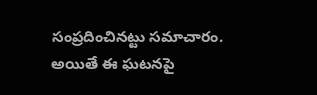సంప్రదించినట్టు సమాచారం. అయితే ఈ ఘటనపై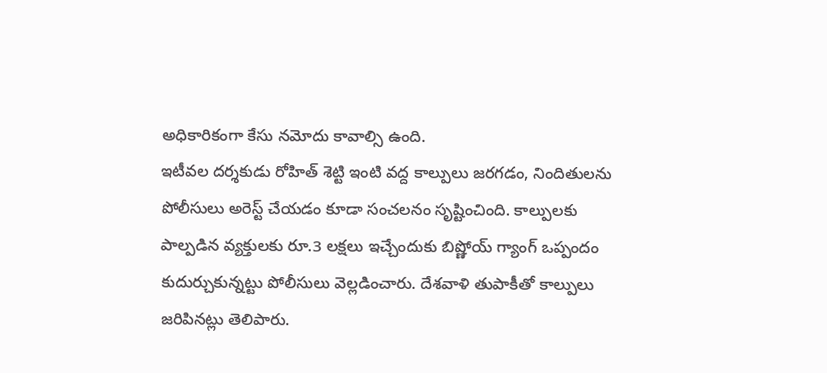అధికారికంగా కేసు నమోదు కావాల్సి ఉంది.
ఇటీవల దర్శకుడు రోహిత్ శెట్టి ఇంటి వద్ద కాల్పులు జరగడం, నిందితులను పోలీసులు అరెస్ట్ చేయడం కూడా సంచలనం సృష్టించింది. కాల్పులకు పాల్పడిన వ్యక్తులకు రూ.3 లక్షలు ఇచ్చేందుకు బిష్ణోయ్ గ్యాంగ్ ఒప్పందం కుదుర్చుకున్నట్టు పోలీసులు వెల్లడించారు. దేశవాళి తుపాకీతో కాల్పులు జరిపినట్లు తెలిపారు.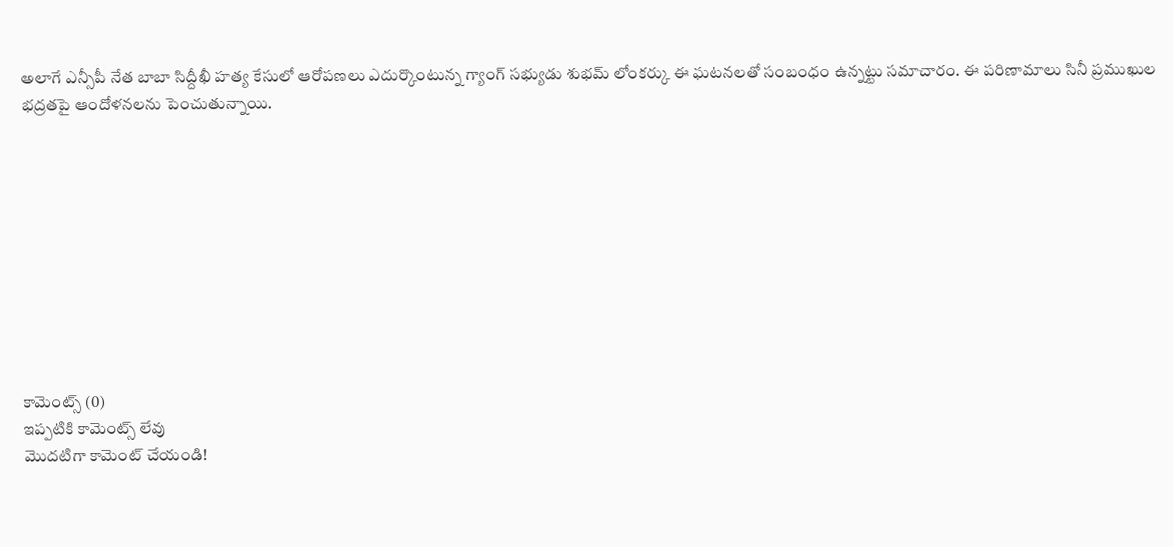అలాగే ఎన్సీపీ నేత బాబా సిద్దీఖీ హత్య కేసులో ఆరోపణలు ఎదుర్కొంటున్న గ్యాంగ్ సభ్యుడు శుభమ్ లోంకర్కు ఈ ఘటనలతో సంబంధం ఉన్నట్టు సమాచారం. ఈ పరిణామాలు సినీ ప్రముఖుల భద్రతపై ఆందోళనలను పెంచుతున్నాయి.










కామెంట్స్ (0)
ఇప్పటికి కామెంట్స్ లేవు
మొదటిగా కామెంట్ చేయండి!